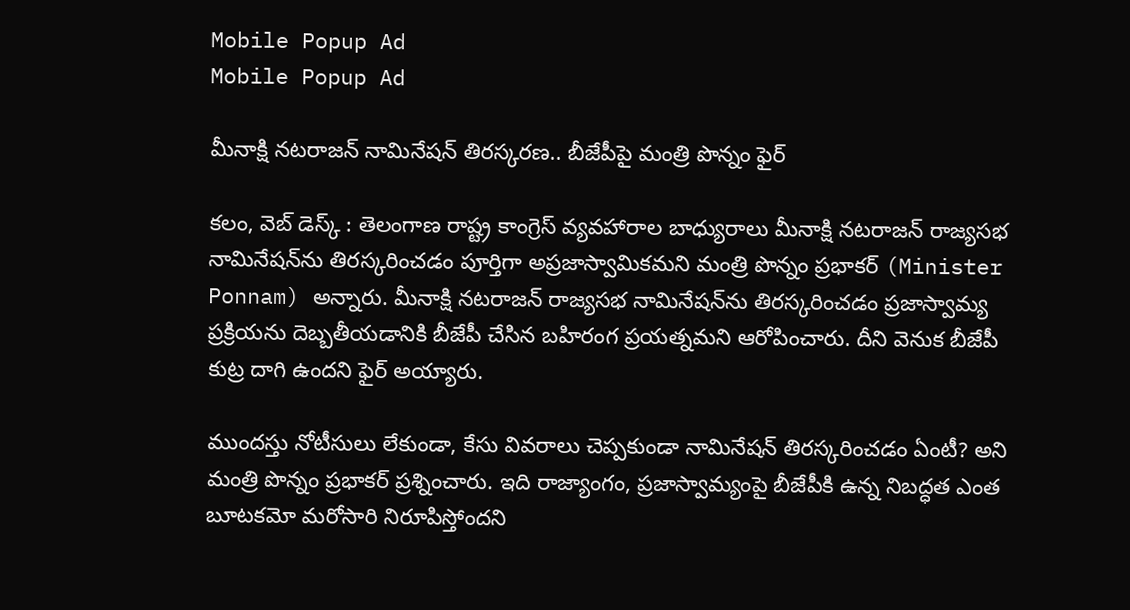Mobile Popup Ad
Mobile Popup Ad

మీనాక్షి నటరాజన్ నామినేషన్ తిరస్కరణ.. బీజేపీపై మంత్రి పొన్నం ఫైర్

కలం, వెబ్ డెస్క్ : తెలంగాణ రాష్ట్ర కాంగ్రెస్ వ్యవహారాల బాధ్యురాలు మీనాక్షి నటరాజన్ రాజ్యసభ నామినేషన్‌ను తిరస్కరించడం పూర్తిగా అప్రజాస్వామికమని మంత్రి పొన్నం ప్రభాకర్ (Minister Ponnam) అన్నారు. మీనాక్షి నటరాజన్ రాజ్యసభ నామినేషన్‌ను తిరస్కరించడం ప్రజాస్వామ్య ప్రక్రియను దెబ్బతీయడానికి బీజేపీ చేసిన బహిరంగ ప్రయత్నమని ఆరోపించారు. దీని వెనుక బీజేపీ కుట్ర దాగి ఉందని ఫైర్ అయ్యారు.

ముందస్తు నోటీసులు లేకుండా, కేసు వివరాలు చెప్పకుండా నామినేషన్ తిరస్కరించడం ఏంటీ? అని మంత్రి పొన్నం ప్రభాకర్ ప్రశ్నించారు. ఇది రాజ్యాంగం, ప్రజాస్వామ్యంపై బీజేపీకి ఉన్న నిబద్ధత ఎంత బూటకమో మరోసారి నిరూపిస్తోందని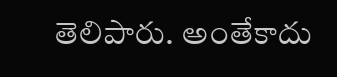తెలిపారు. అంతేకాదు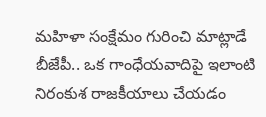మహిళా సంక్షేమం గురించి మాట్లాడే బీజేపీ.. ఒక గాంధేయవాదిపై ఇలాంటి నిరంకుశ రాజకీయాలు చేయడం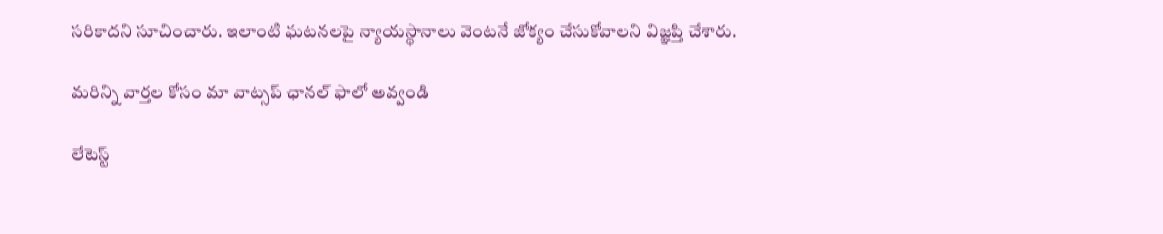సరికాదని సూచించారు. ఇలాంటి ఘటనలపై న్యాయస్థానాలు వెంటనే జోక్యం చేసుకోవాలని విజ్ఞప్తి చేశారు.

మ‌రిన్ని వార్త‌ల కోసం మా వాట్స‌ప్ ఛాన‌ల్ ఫాలో అవ్వండి

లేటెస్ట్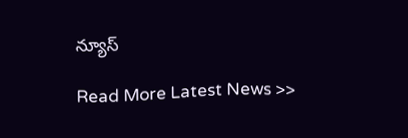న్యూస్‌

Read More Latest News >>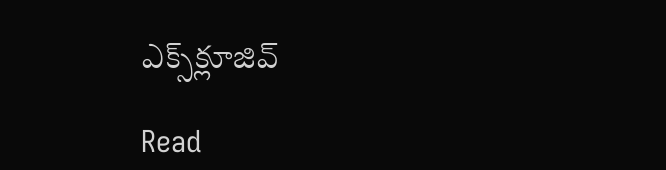ఎక్స్‌క్లూజివ్‌

Read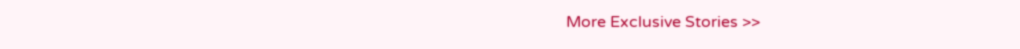More Exclusive Stories >>